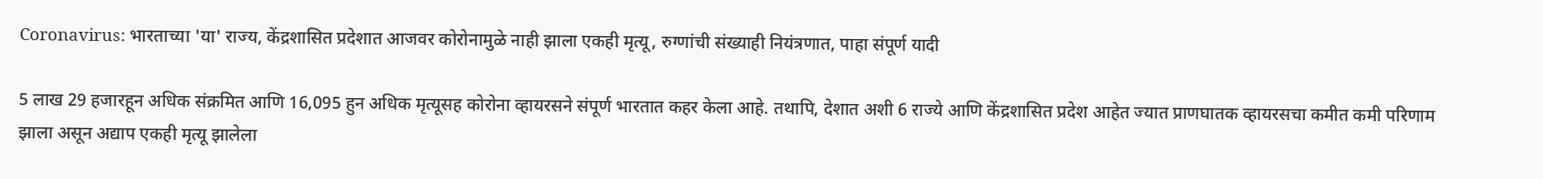Coronavirus: भारताच्या 'या' राज्य, केंद्रशासित प्रदेशात आजवर कोरोनामुळे नाही झाला एकही मृत्यू, रुग्णांची संख्याही नियंत्रणात, पाहा संपूर्ण यादी

5 लाख 29 हजारहून अधिक संक्रमित आणि 16,095 हुन अधिक मृत्यूसह कोरोना व्हायरसने संपूर्ण भारतात कहर केला आहे. तथापि, देशात अशी 6 राज्ये आणि केंद्रशासित प्रदेश आहेत ज्यात प्राणघातक व्हायरसचा कमीत कमी परिणाम झाला असून अद्याप एकही मृत्यू झालेला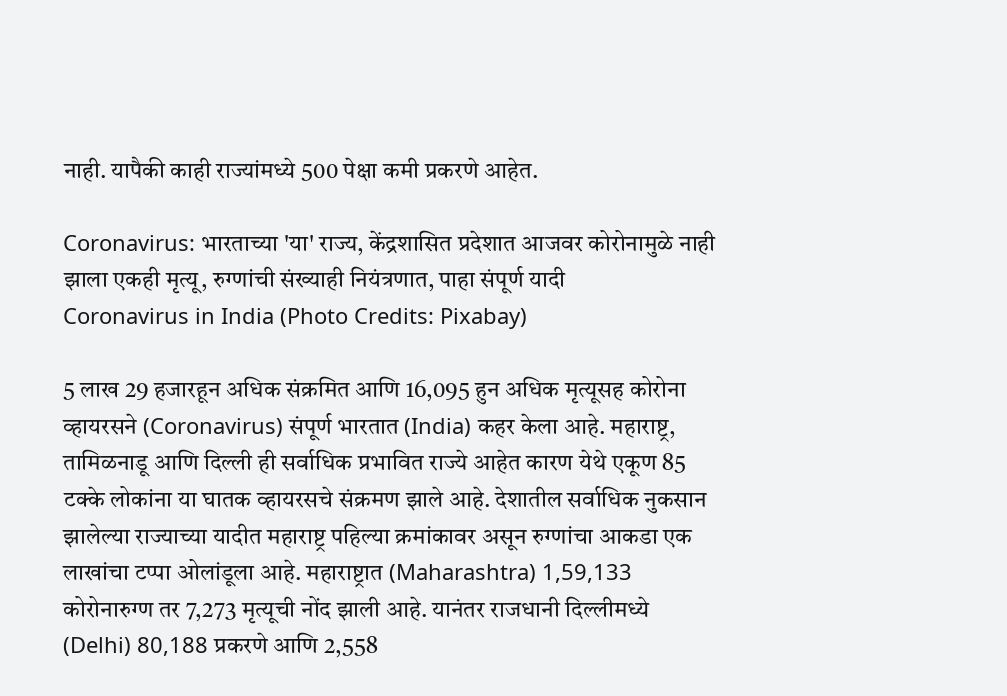नाही. यापैकी काही राज्यांमध्ये 500 पेक्षा कमी प्रकरणे आहेत.

Coronavirus: भारताच्या 'या' राज्य, केंद्रशासित प्रदेशात आजवर कोरोनामुळे नाही झाला एकही मृत्यू, रुग्णांची संख्याही नियंत्रणात, पाहा संपूर्ण यादी
Coronavirus in India (Photo Credits: Pixabay)

5 लाख 29 हजारहून अधिक संक्रमित आणि 16,095 हुन अधिक मृत्यूसह कोरोना व्हायरसने (Coronavirus) संपूर्ण भारतात (India) कहर केला आहे. महाराष्ट्र, तामिळनाडू आणि दिल्ली ही सर्वाधिक प्रभावित राज्ये आहेत कारण येथे एकूण 85 टक्के लोकांना या घातक व्हायरसचे संक्रमण झाले आहे. देशातील सर्वाधिक नुकसान झालेल्या राज्याच्या यादीत महाराष्ट्र पहिल्या क्रमांकावर असून रुग्णांचा आकडा एक लाखांचा टप्पा ओलांडूला आहे. महाराष्ट्रात (Maharashtra) 1,59,133 कोरोनारुग्ण तर 7,273 मृत्यूची नोंद झाली आहे. यानंतर राजधानी दिल्लीमध्ये (Delhi) 80,188 प्रकरणे आणि 2,558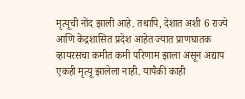मृत्यूची नोंद झाली आहे. तथापि, देशात अशी 6 राज्ये आणि केंद्रशासित प्रदेश आहेत ज्यात प्राणघातक व्हायरसचा कमीत कमी परिणाम झाला असून अद्याप एकही मृत्यू झालेला नाही. यापैकी काही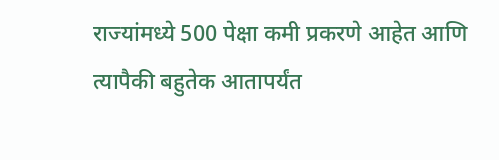राज्यांमध्ये 500 पेक्षा कमी प्रकरणे आहेत आणि त्यापैकी बहुतेक आतापर्यंत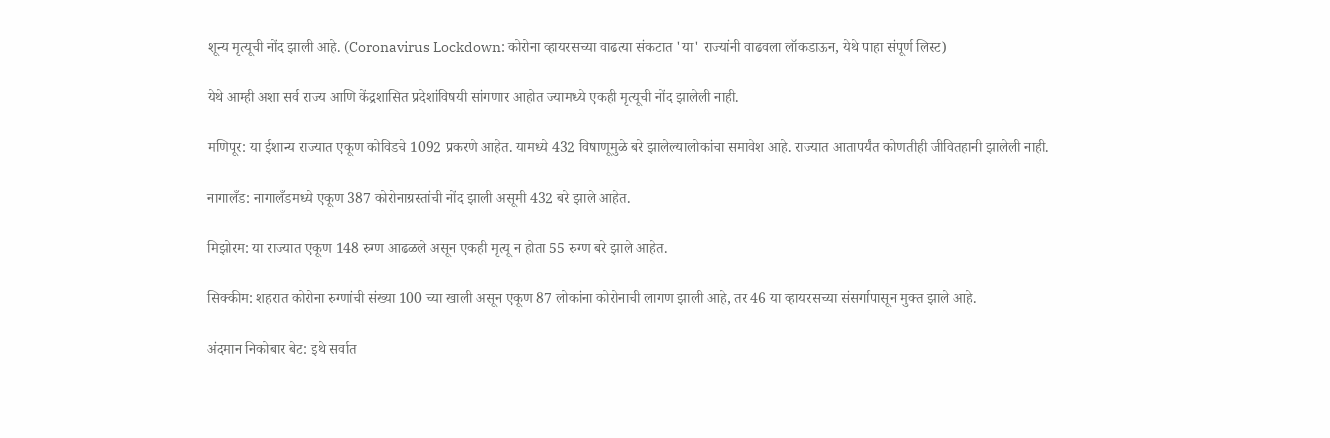शून्य मृत्यूची नोंद झाली आहे. (Coronavirus Lockdown: कोरोना व्हायरसच्या वाढत्या संकटात 'या' राज्यांनी वाढवला लॉकडाऊन, येथे पाहा संपूर्ण लिस्ट)

येथे आम्ही अशा सर्व राज्य आणि केंद्रशासित प्रदेशांविषयी सांगणार आहोत ज्यामध्ये एकही मृत्यूची नोंद झालेली नाही.

मणिपूर: या ईशान्य राज्यात एकूण कोविडचे 1092 प्रकरणे आहेत. यामध्ये 432 विषाणूमुळे बरे झालेल्यालोकांचा समावेश आहे. राज्यात आतापर्यंत कोणतीही जीवितहानी झालेली नाही.

नागालँड: नागालँडमध्ये एकूण 387 कोरोनाग्रस्तांची नोंद झाली असूमी 432 बरे झाले आहेत.

मिझोरम: या राज्यात एकूण 148 रुग्ण आढळले असून एकही मृत्यू न होता 55 रुग्ण बरे झाले आहेत.

सिक्कीम: शहरात कोरोना रुग्णांची संख्या 100 च्या खाली असून एकूण 87 लोकांना कोरोनाची लागण झाली आहे, तर 46 या व्हायरसच्या संसर्गापासून मुक्त झाले आहे.

अंदमान निकोबार बेट: इथे सर्वात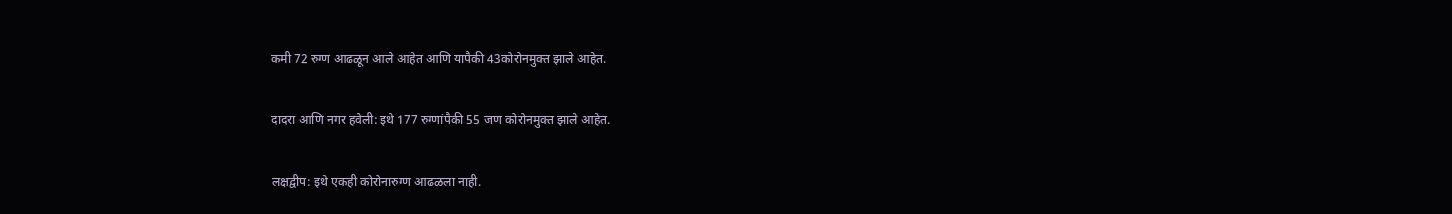कमी 72 रुग्ण आढळून आले आहेत आणि यापैकी 43कोरोनमुक्त झाले आहेत.

दादरा आणि नगर हवेली: इथे 177 रुग्णांपैकी 55 जण कोरोनमुक्त झाले आहेत.

लक्षद्वीप: इथे एकही कोरोनारुग्ण आढळला नाही.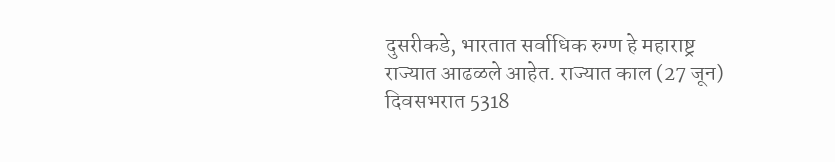दुसरीकडे, भारतात सर्वाधिक रुग्ण हे महाराष्ट्र राज्यात आढळले आहेत. राज्यात काल (27 जून) दिवसभरात 5318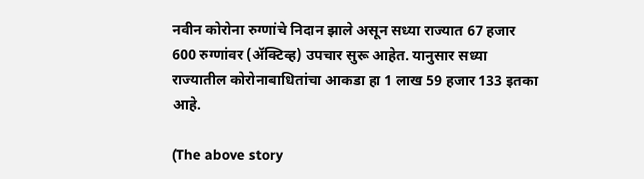नवीन कोरोना रुग्णांचे निदान झाले असून सध्या राज्यात 67 हजार 600 रुग्णांवर (ॲक्टिव्ह) उपचार सुरू आहेत. यानुसार सध्या राज्यातील कोरोनाबाधितांचा आकडा हा 1 लाख 59 हजार 133 इतका आहे.

(The above story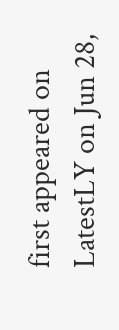first appeared on LatestLY on Jun 28,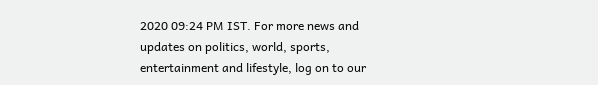2020 09:24 PM IST. For more news and updates on politics, world, sports, entertainment and lifestyle, log on to our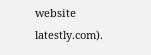website latestly.com).